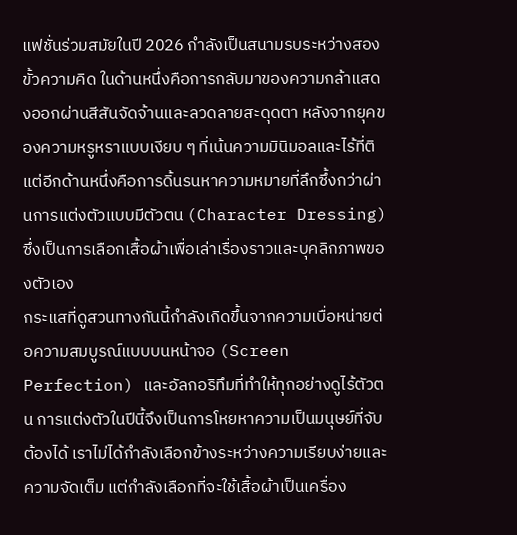แฟชั่นร่วมสมัยในปี 2026 กำลังเป็นสนามรบระหว่างสองขั้วความคิด ในด้านหนึ่งคือการกลับมาของความกล้าแสดงออกผ่านสีสันจัดจ้านและลวดลายสะดุดตา หลังจากยุคของความหรูหราแบบเงียบ ๆ ที่เน้นความมินิมอลและไร้ที่ติ แต่อีกด้านหนึ่งคือการดิ้นรนหาความหมายที่ลึกซึ้งกว่าผ่านการแต่งตัวแบบมีตัวตน (Character Dressing) ซึ่งเป็นการเลือกเสื้อผ้าเพื่อเล่าเรื่องราวและบุคลิกภาพของตัวเอง
กระแสที่ดูสวนทางกันนี้กำลังเกิดขึ้นจากความเบื่อหน่ายต่อความสมบูรณ์แบบบนหน้าจอ (Screen Perfection) และอัลกอริทึมที่ทำให้ทุกอย่างดูไร้ตัวตน การแต่งตัวในปีนี้จึงเป็นการโหยหาความเป็นมนุษย์ที่จับต้องได้ เราไม่ได้กำลังเลือกข้างระหว่างความเรียบง่ายและความจัดเต็ม แต่กำลังเลือกที่จะใช้เสื้อผ้าเป็นเครื่อง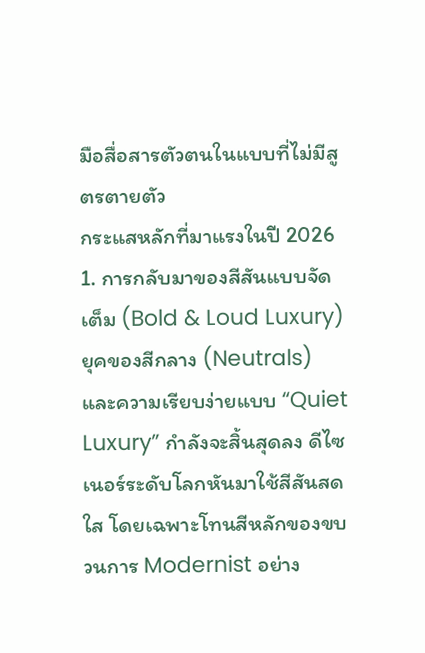มือสื่อสารตัวตนในแบบที่ไม่มีสูตรตายตัว
กระแสหลักที่มาแรงในปี 2026
1. การกลับมาของสีสันแบบจัดเต็ม (Bold & Loud Luxury)
ยุคของสีกลาง (Neutrals) และความเรียบง่ายแบบ “Quiet Luxury” กำลังจะสิ้นสุดลง ดีไซเนอร์ระดับโลกหันมาใช้สีสันสดใส โดยเฉพาะโทนสีหลักของขบวนการ Modernist อย่าง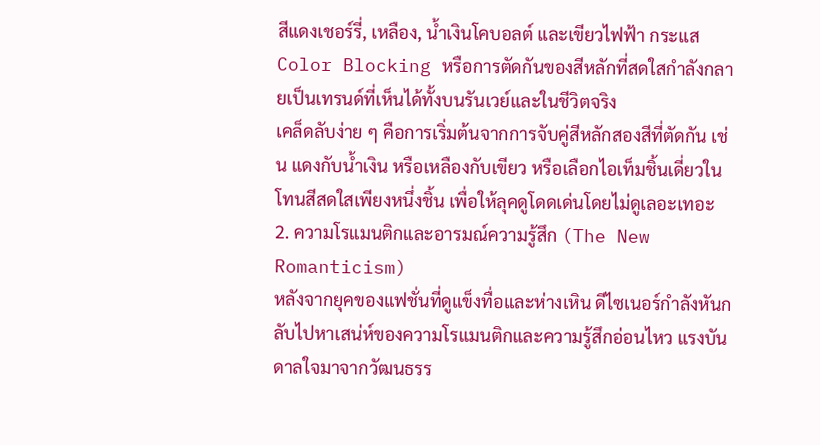สีแดงเชอร์รี่, เหลือง, น้ำเงินโคบอลต์ และเขียวไฟฟ้า กระแส Color Blocking หรือการตัดกันของสีหลักที่สดใสกำลังกลายเป็นเทรนด์ที่เห็นได้ทั้งบนรันเวย์และในชีวิตจริง
เคล็ดลับง่าย ๆ คือการเริ่มต้นจากการจับคู่สีหลักสองสีที่ตัดกัน เช่น แดงกับน้ำเงิน หรือเหลืองกับเขียว หรือเลือกไอเท็มชิ้นเดี่ยวในโทนสีสดใสเพียงหนึ่งชิ้น เพื่อให้ลุคดูโดดเด่นโดยไม่ดูเลอะเทอะ
2. ความโรแมนติกและอารมณ์ความรู้สึก (The New Romanticism)
หลังจากยุคของแฟชั่นที่ดูแข็งทื่อและห่างเหิน ดีไซเนอร์กำลังหันกลับไปหาเสน่ห์ของความโรแมนติกและความรู้สึกอ่อนไหว แรงบันดาลใจมาจากวัฒนธรร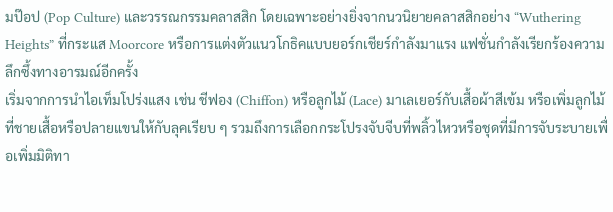มป๊อป (Pop Culture) และวรรณกรรมคลาสสิก โดยเฉพาะอย่างยิ่งจากนวนิยายคลาสสิกอย่าง “Wuthering Heights” ที่กระแส Moorcore หรือการแต่งตัวแนวโกธิคแบบยอร์กเชียร์กำลังมาแรง แฟชั่นกำลังเรียกร้องความลึกซึ้งทางอารมณ์อีกครั้ง
เริ่มจากการนำไอเท็มโปร่งแสง เช่น ชีฟอง (Chiffon) หรือลูกไม้ (Lace) มาเลเยอร์กับเสื้อผ้าสีเข้ม หรือเพิ่มลูกไม้ที่ชายเสื้อหรือปลายแขนให้กับลุคเรียบ ๆ รวมถึงการเลือกกระโปรงจับจีบที่พลิ้วไหวหรือชุดที่มีการจับระบายเพื่อเพิ่มมิติทา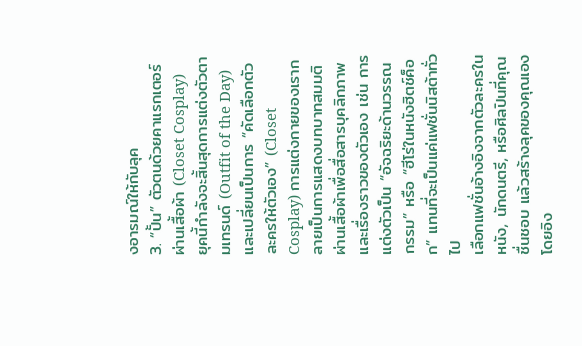งอารมณ์ให้กับลุค
3. “ปั้น” ตัวตนด้วยคาแรกเตอร์ผ่านเสื้อผ้า (Closet Cosplay)
ยุคนี้กำลังจะสิ้นสุดการแต่งตัวตามเทรนด์ (Outfit of the Day) และเปลี่ยนเป็นการ “คัดเลือกตัวละครให้ตัวเอง” (Closet Cosplay) การแต่งกายของเรากลายเป็นการแสดงบทบาทสมมติผ่านเสื้อผ้าเพื่อสื่อสารบุคลิกภาพและเรื่องราวของตัวเอง เช่น การแต่งตัวเป็น “อัจฉริยะด้านวรรณกรรม” หรือ “ฮีโร่ในหนังฮิตช์ค็อก” แทนที่จะเป็นแค่แฟชั่นนิสต้าทั่วไป
เลือกแฟชั่นอ้างอิงจากตัวละครในหนัง, นักดนตรี, หรือศิลปินที่คุณชื่นชอบ แล้วสร้างลุคของคุณเองโดยอิง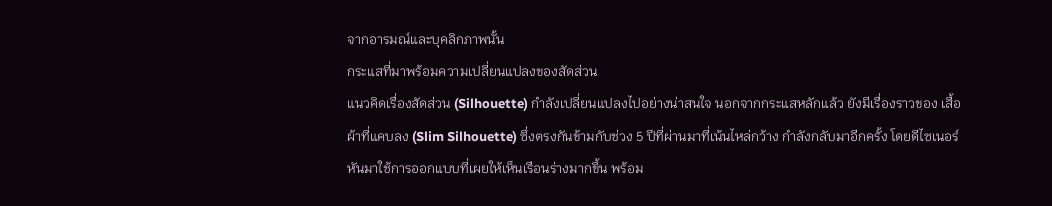จากอารมณ์และบุคลิกภาพนั้น
กระแสที่มาพร้อมความเปลี่ยนแปลงของสัดส่วน
แนวคิดเรื่องสัดส่วน (Silhouette) กำลังเปลี่ยนแปลงไปอย่างน่าสนใจ นอกจากกระแสหลักแล้ว ยังมีเรื่องราวของ เสื้อผ้าที่แคบลง (Slim Silhouette) ซึ่งตรงกันข้ามกับช่วง 5 ปีที่ผ่านมาที่เน้นไหล่กว้าง กำลังกลับมาอีกครั้ง โดยดีไซเนอร์หันมาใช้การออกแบบที่เผยให้เห็นเรือนร่างมากขึ้น พร้อม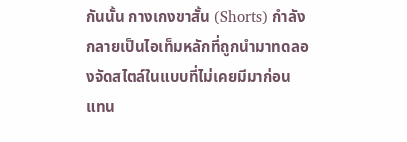กันนั้น กางเกงขาสั้น (Shorts) กำลังกลายเป็นไอเท็มหลักที่ถูกนำมาทดลองจัดสไตล์ในแบบที่ไม่เคยมีมาก่อน แทน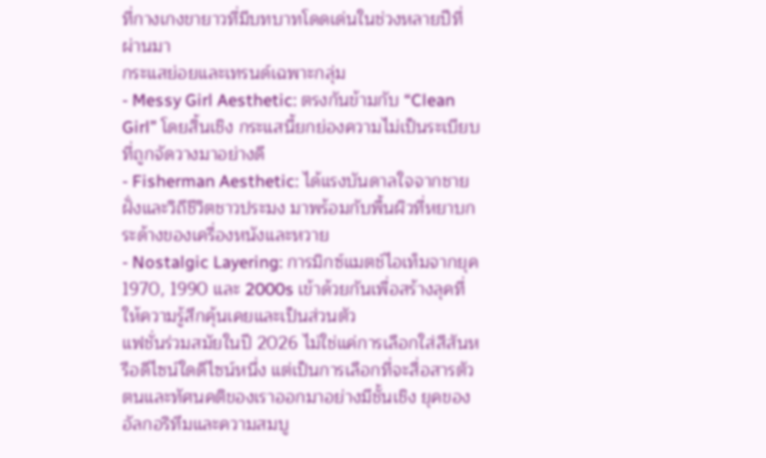ที่กางเกงขายาวที่มีบทบาทโดดเด่นในช่วงหลายปีที่ผ่านมา
กระแสย่อยและเทรนด์เฉพาะกลุ่ม
- Messy Girl Aesthetic: ตรงกันข้ามกับ “Clean Girl” โดยสิ้นเชิง กระแสนี้ยกย่องความไม่เป็นระเบียบที่ถูกจัดวางมาอย่างดี
- Fisherman Aesthetic: ได้แรงบันดาลใจจากชายฝั่งและวิถีชีวิตชาวประมง มาพร้อมกับพื้นผิวที่หยาบกระด้างของเครื่องหนังและหวาย
- Nostalgic Layering: การมิกซ์แมตช์ไอเท็มจากยุค 1970, 1990 และ 2000s เข้าด้วยกันเพื่อสร้างลุคที่ให้ความรู้สึกคุ้นเคยและเป็นส่วนตัว
แฟชั่นร่วมสมัยในปี 2026 ไม่ใช่แค่การเลือกใส่สีสันหรือดีไซน์ใดดีไซน์หนึ่ง แต่เป็นการเลือกที่จะสื่อสารตัวตนและทัศนคติของเราออกมาอย่างมีชั้นเชิง ยุคของอัลกอริทึมและความสมบู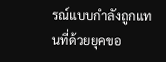รณ์แบบกำลังถูกแทนที่ด้วยยุคขอ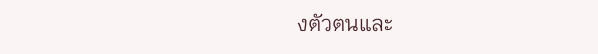งตัวตนและ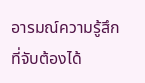อารมณ์ความรู้สึกที่จับต้องได้